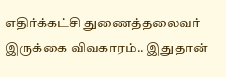எதிர்க்கட்சி துணைத்தலைவர் இருக்கை விவகாரம்.. இதுதான்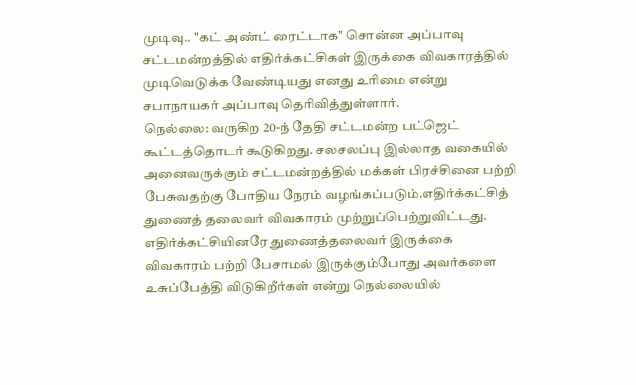முடிவு.. "கட் அண்ட் ரைட்டாக" சொன்ன அப்பாவு
சட்டமன்றத்தில் எதிர்க்கட்சிகள் இருக்கை விவகாரத்தில் முடிவெடுக்க வேண்டியது எனது உரிமை என்று சபாநாயகர் அப்பாவு தெரிவித்துள்ளார்.
நெல்லை: வருகிற 20-ந் தேதி சட்டமன்ற பட்ஜெட் கூட்டத்தொடர் கூடுகிறது. சலசலப்பு இல்லாத வகையில் அனைவருக்கும் சட்டமன்றத்தில் மக்கள் பிரச்சினை பற்றி பேசுவதற்கு போதிய நேரம் வழங்கப்படும்.எதிர்க்கட்சித் துணைத் தலைவர் விவகாரம் முற்றுப்பெற்றுவிட்டது. எதிர்க்கட்சியினரே துணைத்தலைவர் இருக்கை விவகாரம் பற்றி பேசாமல் இருக்கும்போது அவர்களை உசுப்பேத்தி விடுகிறீர்கள் என்று நெல்லையில்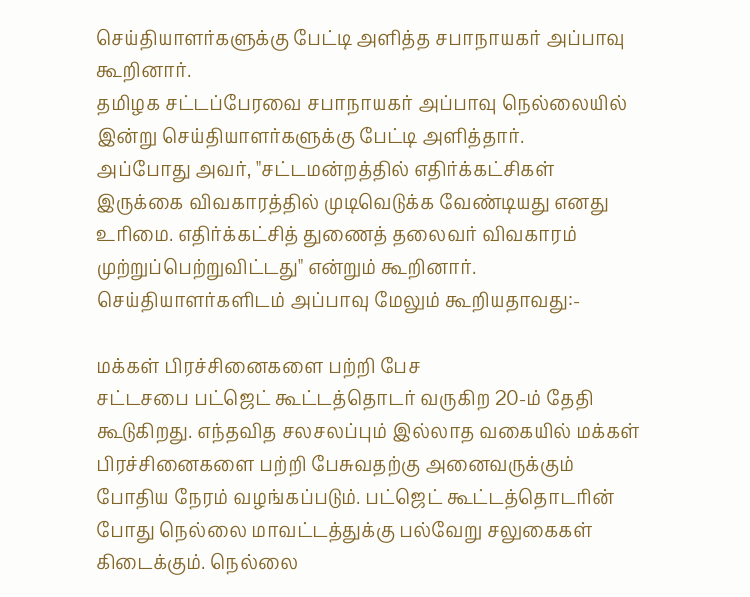செய்தியாளர்களுக்கு பேட்டி அளித்த சபாநாயகர் அப்பாவு கூறினார்.
தமிழக சட்டப்பேரவை சபாநாயகர் அப்பாவு நெல்லையில் இன்று செய்தியாளர்களுக்கு பேட்டி அளித்தார்.
அப்போது அவர், "சட்டமன்றத்தில் எதிர்க்கட்சிகள் இருக்கை விவகாரத்தில் முடிவெடுக்க வேண்டியது எனது உரிமை. எதிர்க்கட்சித் துணைத் தலைவர் விவகாரம் முற்றுப்பெற்றுவிட்டது" என்றும் கூறினார். செய்தியாளர்களிடம் அப்பாவு மேலும் கூறியதாவது:-

மக்கள் பிரச்சினைகளை பற்றி பேச
சட்டசபை பட்ஜெட் கூட்டத்தொடர் வருகிற 20-ம் தேதி கூடுகிறது. எந்தவித சலசலப்பும் இல்லாத வகையில் மக்கள் பிரச்சினைகளை பற்றி பேசுவதற்கு அனைவருக்கும் போதிய நேரம் வழங்கப்படும். பட்ஜெட் கூட்டத்தொடரின் போது நெல்லை மாவட்டத்துக்கு பல்வேறு சலுகைகள் கிடைக்கும். நெல்லை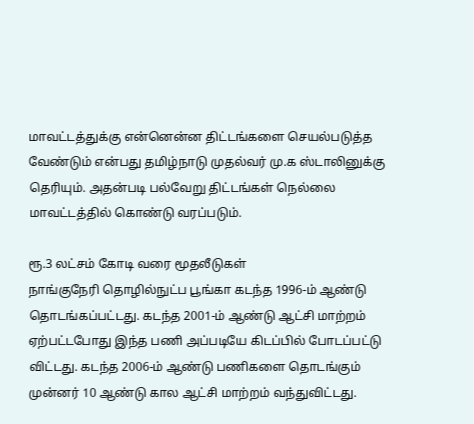மாவட்டத்துக்கு என்னென்ன திட்டங்களை செயல்படுத்த வேண்டும் என்பது தமிழ்நாடு முதல்வர் மு.க ஸ்டாலினுக்கு தெரியும். அதன்படி பல்வேறு திட்டங்கள் நெல்லை மாவட்டத்தில் கொண்டு வரப்படும்.

ரூ.3 லட்சம் கோடி வரை மூதலீடுகள்
நாங்குநேரி தொழில்நுட்ப பூங்கா கடந்த 1996-ம் ஆண்டு தொடங்கப்பட்டது. கடந்த 2001-ம் ஆண்டு ஆட்சி மாற்றம் ஏற்பட்டபோது இந்த பணி அப்படியே கிடப்பில் போடப்பட்டு விட்டது. கடந்த 2006-ம் ஆண்டு பணிகளை தொடங்கும் முன்னர் 10 ஆண்டு கால ஆட்சி மாற்றம் வந்துவிட்டது.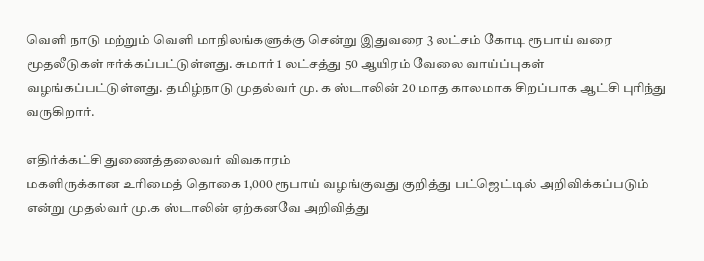வெளி நாடு மற்றும் வெளி மாநிலங்களுக்கு சென்று இதுவரை 3 லட்சம் கோடி ரூபாய் வரை மூதலீடுகள் ஈர்க்கப்பட்டுள்ளது. சுமார் 1 லட்சத்து 50 ஆயிரம் வேலை வாய்ப்புகள் வழங்கப்பட்டுள்ளது. தமிழ்நாடு முதல்வர் மு. க ஸ்டாலின் 20 மாத காலமாக சிறப்பாக ஆட்சி புரிந்து வருகிறார்.

எதிர்க்கட்சி துணைத்தலைவர் விவகாரம்
மகளிருக்கான உரிமைத் தொகை 1,000 ரூபாய் வழங்குவது குறித்து பட்ஜெட்டில் அறிவிக்கப்படும் என்று முதல்வர் மு.க ஸ்டாலின் ஏற்கனவே அறிவித்து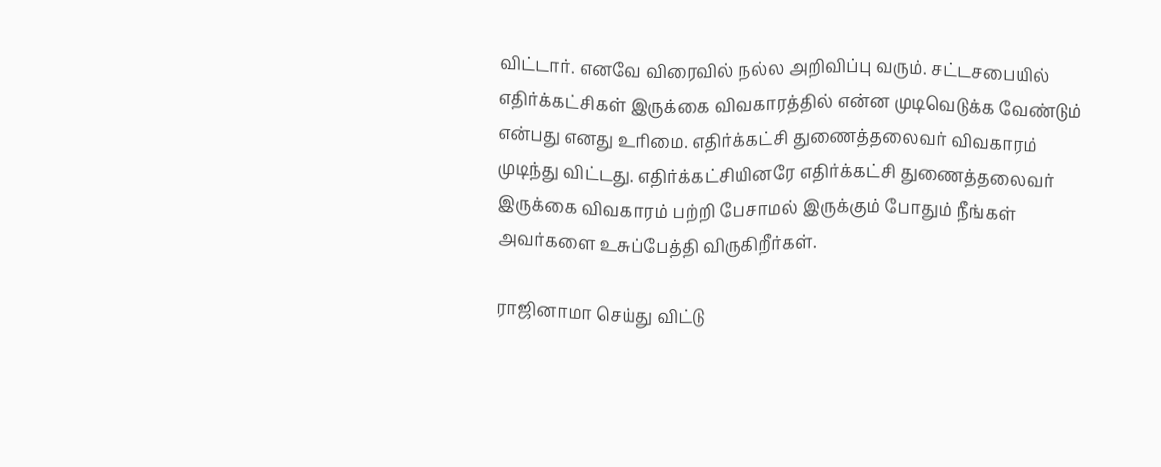விட்டார். எனவே விரைவில் நல்ல அறிவிப்பு வரும். சட்டசபையில் எதிர்க்கட்சிகள் இருக்கை விவகாரத்தில் என்ன முடிவெடுக்க வேண்டும் என்பது எனது உரிமை. எதிர்க்கட்சி துணைத்தலைவர் விவகாரம் முடிந்து விட்டது. எதிர்க்கட்சியினரே எதிர்க்கட்சி துணைத்தலைவர் இருக்கை விவகாரம் பற்றி பேசாமல் இருக்கும் போதும் நீங்கள் அவர்களை உசுப்பேத்தி விருகிறீர்கள்.

ராஜினாமா செய்து விட்டு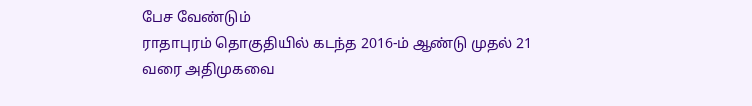பேச வேண்டும்
ராதாபுரம் தொகுதியில் கடந்த 2016-ம் ஆண்டு முதல் 21 வரை அதிமுகவை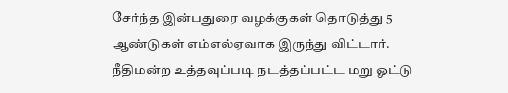சேர்ந்த இன்பதுரை வழக்குகள் தொடுத்து 5 ஆண்டுகள் எம்எல்ஏவாக இருந்து விட்டார். நீதிமன்ற உத்தவுப்படி நடத்தப்பட்ட மறு ஓட்டு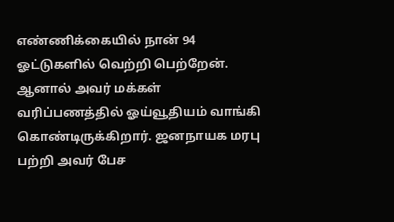எண்ணிக்கையில் நான் 94 ஓட்டுகளில் வெற்றி பெற்றேன். ஆனால் அவர் மக்கள் வரிப்பணத்தில் ஓய்வூதியம் வாங்கி கொண்டிருக்கிறார். ஜனநாயக மரபு பற்றி அவர் பேச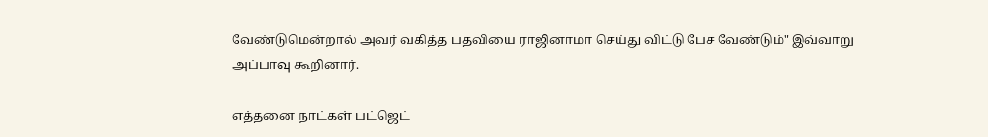வேண்டுமென்றால் அவர் வகித்த பதவியை ராஜினாமா செய்து விட்டு பேச வேண்டும்" இவ்வாறு அப்பாவு கூறினார்.

எத்தனை நாட்கள் பட்ஜெட்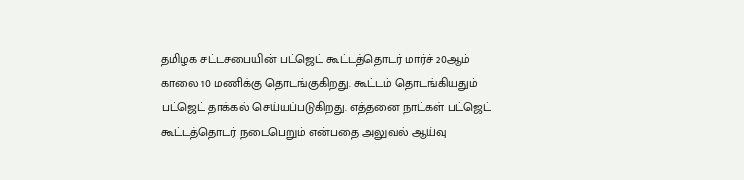தமிழக சட்டசபையின் பட்ஜெட் கூட்டத்தொடர் மார்ச் 20ஆம் காலை 10 மணிக்கு தொடங்குகிறது. கூட்டம் தொடங்கியதும் பட்ஜெட் தாக்கல் செய்யப்படுகிறது. எத்தனை நாட்கள் பட்ஜெட் கூட்டத்தொடர் நடைபெறும் என்பதை அலுவல் ஆய்வு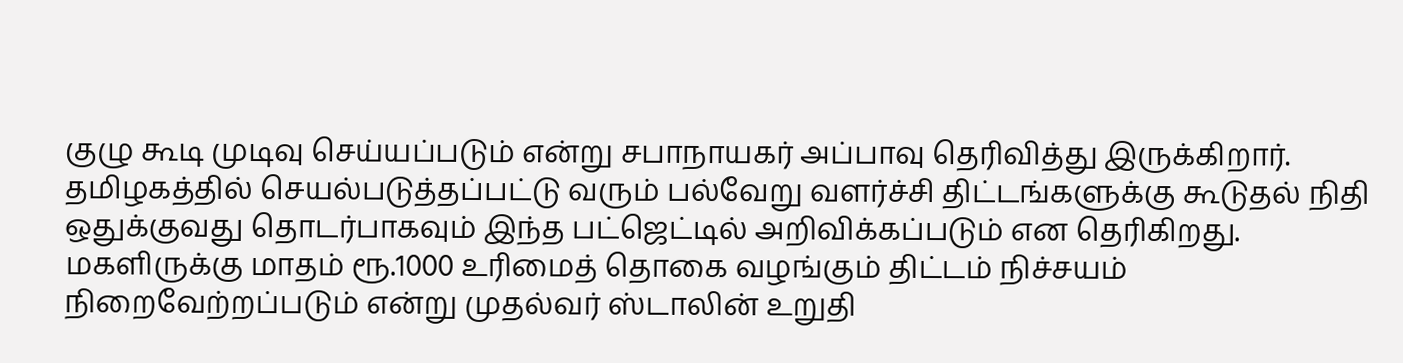குழு கூடி முடிவு செய்யப்படும் என்று சபாநாயகர் அப்பாவு தெரிவித்து இருக்கிறார். தமிழகத்தில் செயல்படுத்தப்பட்டு வரும் பல்வேறு வளர்ச்சி திட்டங்களுக்கு கூடுதல் நிதி ஒதுக்குவது தொடர்பாகவும் இந்த பட்ஜெட்டில் அறிவிக்கப்படும் என தெரிகிறது. மகளிருக்கு மாதம் ரூ.1000 உரிமைத் தொகை வழங்கும் திட்டம் நிச்சயம் நிறைவேற்றப்படும் என்று முதல்வர் ஸ்டாலின் உறுதி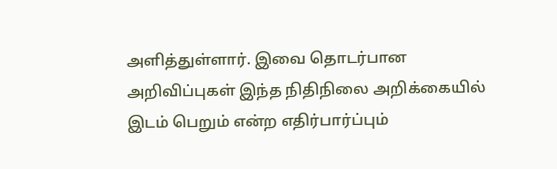அளித்துள்ளார். இவை தொடர்பான அறிவிப்புகள் இந்த நிதிநிலை அறிக்கையில் இடம் பெறும் என்ற எதிர்பார்ப்பும்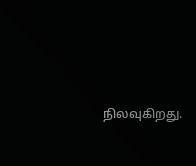நிலவுகிறது.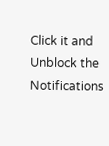Click it and Unblock the Notifications